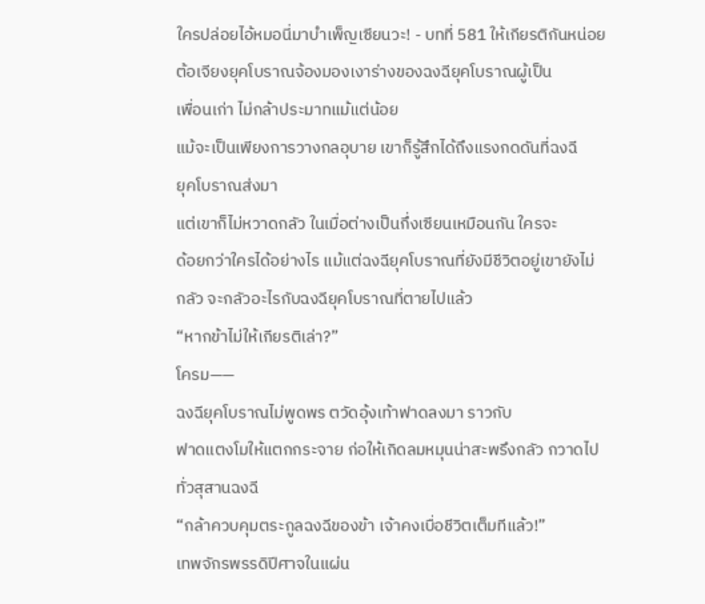ใครปล่อยไอ้หมอนี่มาบำเพ็ญเซียนวะ! - บทที่ 581 ให้เกียรติกันหน่อย
ต้อเจียงยุคโบราณจ้องมองเงาร่างของฉงฉียุคโบราณผู้เป็น
เพื่อนเก่า ไม่กล้าประมาทแม้แต่น้อย
แม้จะเป็นเพียงการวางกลอุบาย เขาก็รู้สึกได้ถึงแรงกดดันที่ฉงฉี
ยุคโบราณส่งมา
แต่เขาก็ไม่หวาดกลัว ในเมื่อต่างเป็นกึ่งเซียนเหมือนกัน ใครจะ
ด้อยกว่าใครได้อย่างไร แม้แต่ฉงฉียุคโบราณที่ยังมีชีวิตอยู่เขายังไม่
กลัว จะกลัวอะไรกับฉงฉียุคโบราณที่ตายไปแล้ว
“หากข้าไม่ให้เกียรติเล่า?”
โครม——
ฉงฉียุคโบราณไม่พูดพร ตวัดอุ้งเท้าฟาดลงมา ราวกับ
ฟาดแตงโมให้แตกกระจาย ก่อให้เกิดลมหมุนน่าสะพรึงกลัว กวาดไป
ทั่วสุสานฉงฉี
“กล้าควบคุมตระกูลฉงฉีของข้า เจ้าคงเบื่อชีวิตเต็มทีแล้ว!”
เทพจักรพรรดิปีศาจในแผ่น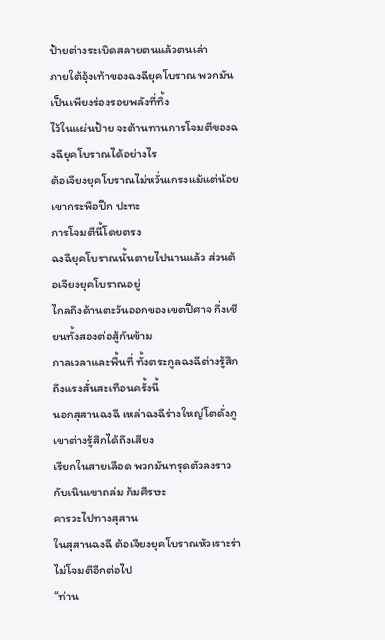ป้ายต่างระเบิดสลายตนแล้วตนเล่า
ภายใต้อุ้งเท้าของฉงฉียุคโบราณ พวกมันเป็นเพียงร่องรอยพลังที่ทิ้ง
ไว้ในแผ่นป้าย จะต้านทานการโจมตีของฉงฉียุคโบราณได้อย่างไร
ต้อเจียงยุคโบราณไม่หวั่นเกรงแม้แต่น้อย เขากระพือปีก ปะทะ
การโจมตีนี้โดยตรง
ฉงฉียุคโบราณนั้นตายไปนานแล้ว ส่วนต้อเจียงยุคโบราณอยู่
ไกลถึงด้านตะวันออกของเขตปีศาจ กึ่งเซียนทั้งสองต่อสู้กันข้าม
กาลเวลาและพื้นที่ ทั้งตระกูลฉงฉีต่างรู้สึกถึงแรงสั่นสะเทือนครั้งนี้
นอกสุสานฉงฉี เหล่าฉงฉีร่างใหญ่โตดั่งภูเขาต่างรู้สึกได้ถึงเสียง
เรียกในสายเลือด พวกมันทรุดตัวลงราวกับเนินเขาถล่ม ก้มศีรษะ
คารวะไปทางสุสาน
ในสุสานฉงฉี ต้อเจียงยุคโบราณหัวเราะร่า ไม่โจมตีอีกต่อไป
“ท่าน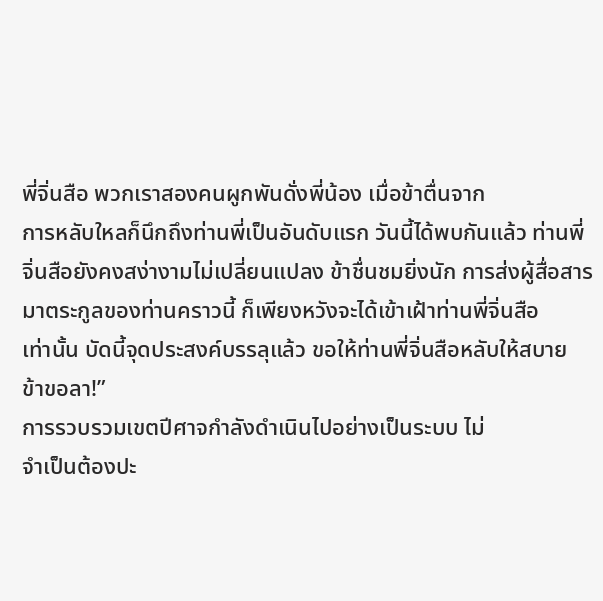พี่จิ่นสือ พวกเราสองคนผูกพันดั่งพี่น้อง เมื่อข้าตื่นจาก
การหลับใหลก็นึกถึงท่านพี่เป็นอันดับแรก วันนี้ได้พบกันแล้ว ท่านพี่
จิ่นสือยังคงสง่างามไม่เปลี่ยนแปลง ข้าชื่นชมยิ่งนัก การส่งผู้สื่อสาร
มาตระกูลของท่านคราวนี้ ก็เพียงหวังจะได้เข้าเฝ้าท่านพี่จิ่นสือ
เท่านั้น บัดนี้จุดประสงค์บรรลุแล้ว ขอให้ท่านพี่จิ่นสือหลับให้สบาย
ข้าขอลา!”
การรวบรวมเขตปีศาจกำลังดำเนินไปอย่างเป็นระบบ ไม่
จำเป็นต้องปะ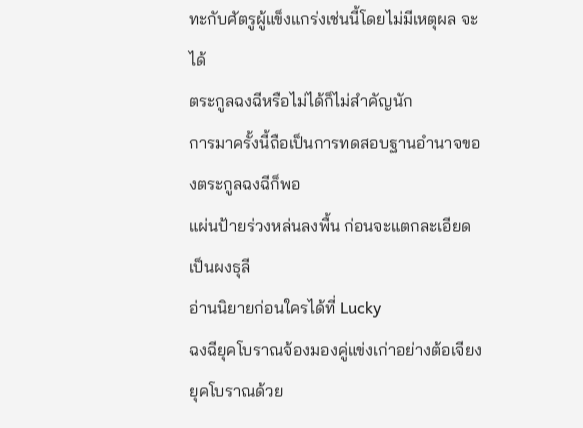ทะกับศัตรูผู้แข็งแกร่งเช่นนี้โดยไม่มีเหตุผล จะได้
ตระกูลฉงฉีหรือไม่ได้ก็ไม่สำคัญนัก
การมาครั้งนี้ถือเป็นการทดสอบฐานอำนาจของตระกูลฉงฉีก็พอ
แผ่นป้ายร่วงหล่นลงพื้น ก่อนจะแตกละเอียดเป็นผงธุลี
อ่านนิยายก่อนใครได้ที่ Lucky
ฉงฉียุคโบราณจ้องมองคู่แข่งเก่าอย่างต้อเจียงยุคโบราณด้วย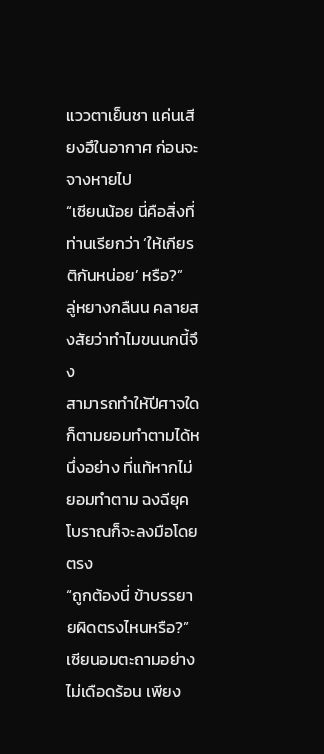แววตาเย็นชา แค่นเสียงฮึในอากาศ ก่อนจะจางหายไป
“เซียนน้อย นี่คือสิ่งที่ท่านเรียกว่า ‘ให้เกียรติกันหน่อย’ หรือ?”
ลู่หยางกลืนน คลายสงสัยว่าทำไมขนนกนี้จึง
สามารถทำให้ปีศาจใดก็ตามยอมทำตามได้หนึ่งอย่าง ที่แท้หากไม่
ยอมทำตาม ฉงฉียุคโบราณก็จะลงมือโดยตรง
“ถูกต้องนี่ ข้าบรรยายผิดตรงไหนหรือ?”
เซียนอมตะถามอย่างไม่เดือดร้อน เพียง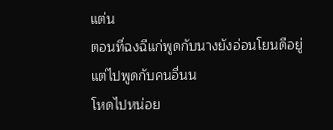แต่น
ตอนที่ฉงฉีแก่พูดกับนางยังอ่อนโยนดีอยู่ แต่ไปพูดกับคนอื่นน
โหดไปหน่อย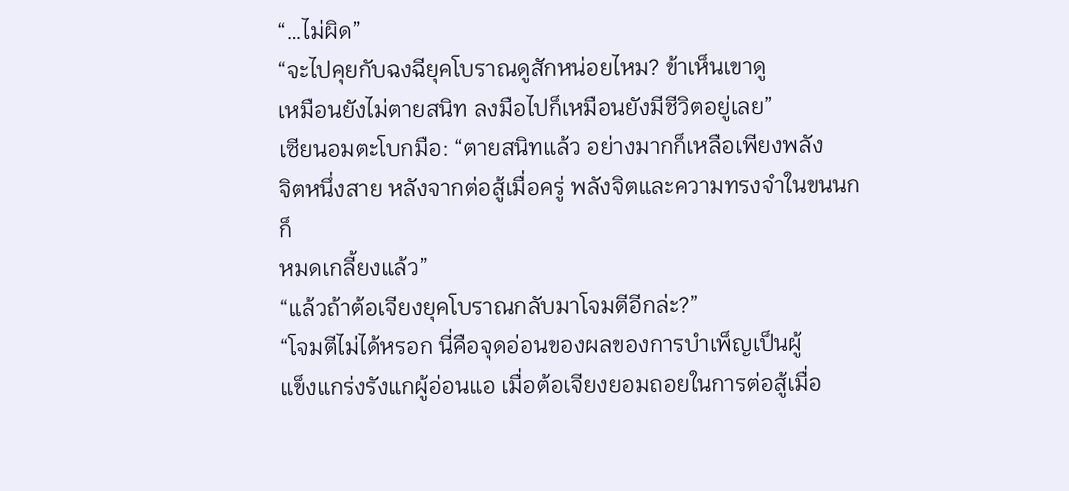“…ไม่ผิด”
“จะไปคุยกับฉงฉียุคโบราณดูสักหน่อยไหม? ข้าเห็นเขาดู
เหมือนยังไม่ตายสนิท ลงมือไปก็เหมือนยังมีชีวิตอยู่เลย”
เซียนอมตะโบกมือ: “ตายสนิทแล้ว อย่างมากก็เหลือเพียงพลัง
จิตหนึ่งสาย หลังจากต่อสู้เมื่อครู่ พลังจิตและความทรงจำในขนนกก็
หมดเกลี้ยงแล้ว”
“แล้วถ้าต้อเจียงยุคโบราณกลับมาโจมตีอีกล่ะ?”
“โจมตีไม่ได้หรอก นี่คือจุดอ่อนของผลของการบำเพ็ญเป็นผู้
แข็งแกร่งรังแกผู้อ่อนแอ เมื่อต้อเจียงยอมถอยในการต่อสู้เมื่อ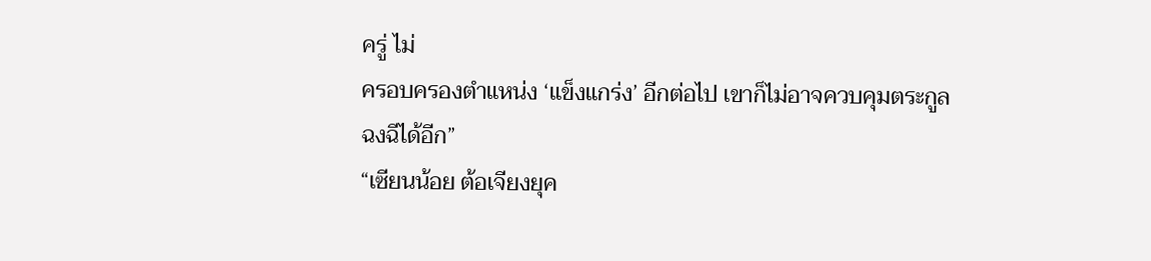ครู่ ไม่
ครอบครองตำแหน่ง ‘แข็งแกร่ง’ อีกต่อไป เขาก็ไม่อาจควบคุมตระกูล
ฉงฉีได้อีก”
“เซียนน้อย ต้อเจียงยุค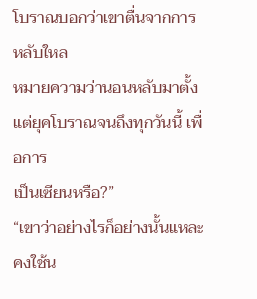โบราณบอกว่าเขาตื่นจากการหลับใหล
หมายความว่านอนหลับมาตั้งแต่ยุคโบราณจนถึงทุกวันนี้ เพื่อการ
เป็นเซียนหรือ?”
“เขาว่าอย่างไรก็อย่างนั้นแหละ คงใช้น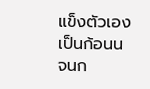แข็งตัวเองเป็นก้อนน จนก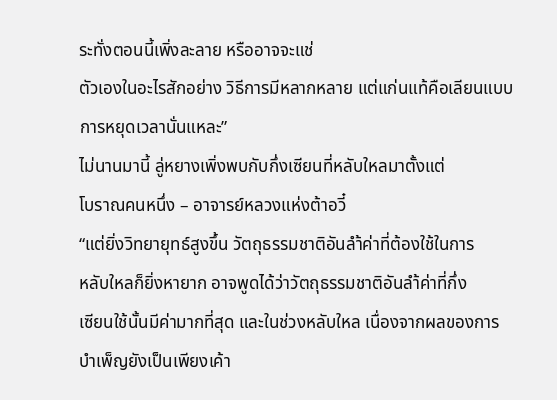ระทั่งตอนนี้เพิ่งละลาย หรืออาจจะแช่
ตัวเองในอะไรสักอย่าง วิธีการมีหลากหลาย แต่แก่นแท้คือเลียนแบบ
การหยุดเวลานั่นแหละ”
ไม่นานมานี้ ลู่หยางเพิ่งพบกับกึ่งเซียนที่หลับใหลมาตั้งแต่
โบราณคนหนึ่ง – อาจารย์หลวงแห่งต้าอวี๋
“แต่ยิ่งวิทยายุทธ์สูงขึ้น วัตถุธรรมชาติอันลำ้ค่าที่ต้องใช้ในการ
หลับใหลก็ยิ่งหายาก อาจพูดได้ว่าวัตถุธรรมชาติอันลำ้ค่าที่กึ่ง
เซียนใช้นั้นมีค่ามากที่สุด และในช่วงหลับใหล เนื่องจากผลของการ
บำเพ็ญยังเป็นเพียงเค้า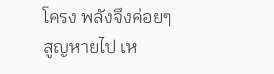โครง พลังจึงค่อยๆ สูญหายไป เห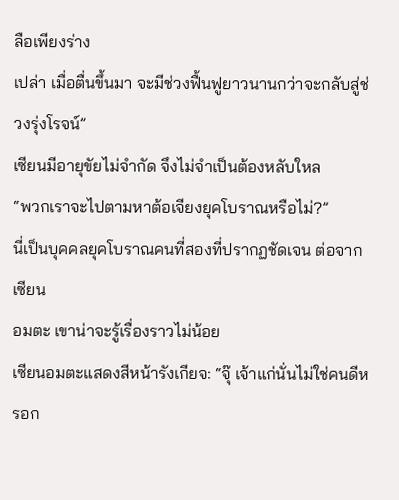ลือเพียงร่าง
เปล่า เมื่อตื่นขึ้นมา จะมีช่วงฟื้นฟูยาวนานกว่าจะกลับสู่ช่วงรุ่งโรจน์”
เซียนมีอายุขัยไม่จำกัด จึงไม่จำเป็นต้องหลับใหล
“พวกเราจะไปตามหาต้อเจียงยุคโบราณหรือไม่?”
นี่เป็นบุคคลยุคโบราณคนที่สองที่ปรากฏชัดเจน ต่อจากเซียน
อมตะ เขาน่าจะรู้เรื่องราวไม่น้อย
เซียนอมตะแสดงสีหน้ารังเกียจ: “จุ๊ เจ้าแก่นั่นไม่ใช่คนดีหรอก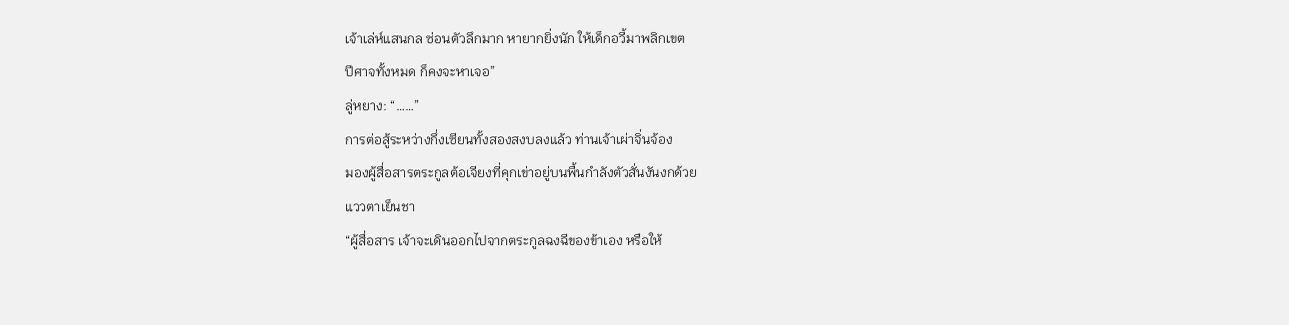เจ้าเล่ห์แสนกล ซ่อนตัวลึกมาก หายากยิ่งนัก ให้เด็กอวี้มาพลิกเขต
ปีศาจทั้งหมด ก็คงจะหาเจอ”
ลู่หยาง: “……”
การต่อสู้ระหว่างกึ่งเซียนทั้งสองสงบลงแล้ว ท่านเจ้าเผ่าจิ่นจ้อง
มองผู้สื่อสารตระกูลต้อเจียงที่คุกเข่าอยู่บนพื้นกำลังตัวสั่นงันงกด้วย
แววตาเย็นชา
“ผู้สื่อสาร เจ้าจะเดินออกไปจากตระกูลฉงฉีของข้าเอง หรือให้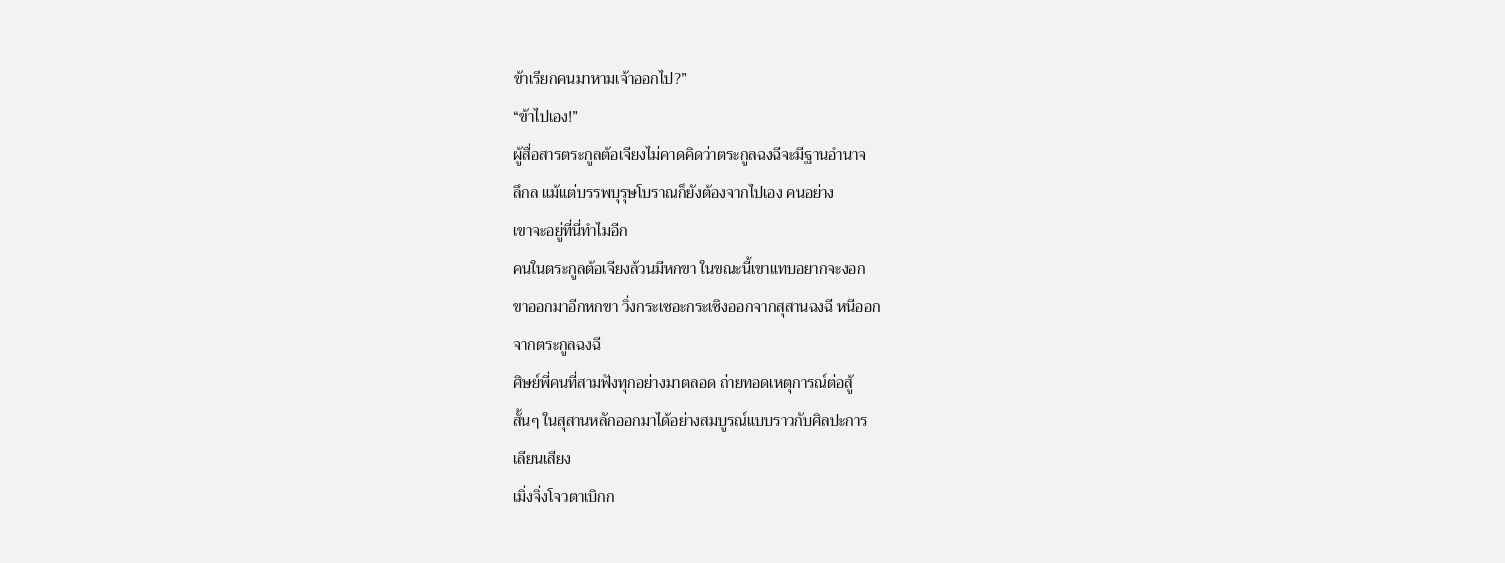ข้าเรียกคนมาหามเจ้าออกไป?”
“ข้าไปเอง!”
ผู้สื่อสารตระกูลต้อเจียงไม่คาดคิดว่าตระกูลฉงฉีจะมีฐานอำนาจ
ลึกล แม้แต่บรรพบุรุษโบราณก็ยังต้องจากไปเอง คนอย่าง
เขาจะอยู่ที่นี่ทำไมอีก
คนในตระกูลต้อเจียงล้วนมีหกขา ในขณะนี้เขาแทบอยากจะงอก
ขาออกมาอีกหกขา วิ่งกระเซอะกระเซิงออกจากสุสานฉงฉี หนีออก
จากตระกูลฉงฉี
ศิษย์พี่คนที่สามฟังทุกอย่างมาตลอด ถ่ายทอดเหตุการณ์ต่อสู้
สั้นๆ ในสุสานหลักออกมาได้อย่างสมบูรณ์แบบราวกับศิลปะการ
เลียนเสียง
เมิ่งจิ่งโจวตาเบิกก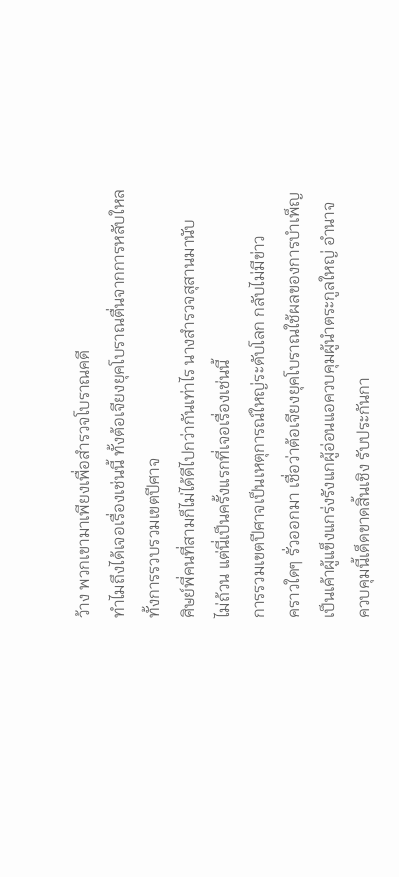ว้าง พวกเขามาเพียงเพื่อสำรวจโบราณคดี
ทำไมถึงได้เจอเรื่องเช่นนี้ ทั้งต้อเจียงยุคโบราณตื่นจากการหลับใหล
ทั้งการรวบรวมเขตปีศาจ
ศิษย์พี่คนที่สามก็ไม่ได้ดีไปกว่ากันเท่าไร นางสำรวจสุสานมานับ
ไม่ถ้วน แต่นี่เป็นครั้งแรกที่เจอเรื่องเช่นนี้
การรวมเขตปีศาจเป็นเหตุการณ์ใหญ่ระดับโลก กลับไม่มีข่าว
คราวใดๆ รั่วออกมา เชื่อว่าต้อเจียงยุคโบราณใช้ผลของการบำเพ็ญ
เป็นเค้าผู้แข็งแกร่งรังแกผู้อ่อนแอควบคุมผู้นำตระกูลใหญ่ อำนาจ
ควบคุมนี้เด็ดขาดสิ้นเชิง รับประกันกา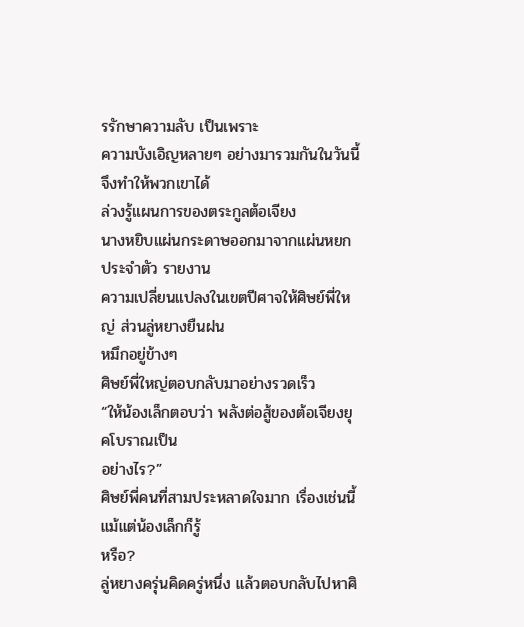รรักษาความลับ เป็นเพราะ
ความบังเอิญหลายๆ อย่างมารวมกันในวันนี้ จึงทำให้พวกเขาได้
ล่วงรู้แผนการของตระกูลต้อเจียง
นางหยิบแผ่นกระดาษออกมาจากแผ่นหยกประจำตัว รายงาน
ความเปลี่ยนแปลงในเขตปีศาจให้ศิษย์พี่ใหญ่ ส่วนลู่หยางยืนฝน
หมึกอยู่ข้างๆ
ศิษย์พี่ใหญ่ตอบกลับมาอย่างรวดเร็ว
“ให้น้องเล็กตอบว่า พลังต่อสู้ของต้อเจียงยุคโบราณเป็น
อย่างไร?”
ศิษย์พี่คนที่สามประหลาดใจมาก เรื่องเช่นนี้แม้แต่น้องเล็กก็รู้
หรือ?
ลู่หยางครุ่นคิดครู่หนึ่ง แล้วตอบกลับไปหาศิ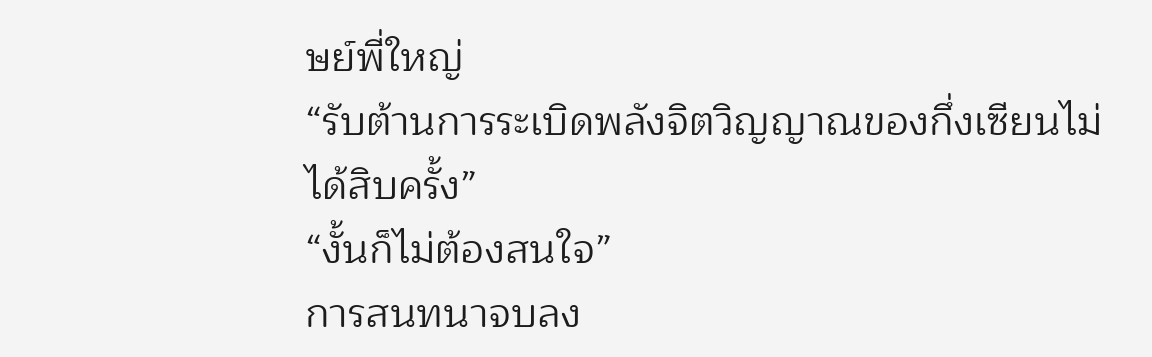ษย์พี่ใหญ่
“รับต้านการระเบิดพลังจิตวิญญาณของกึ่งเซียนไม่ได้สิบครั้ง”
“งั้นก็ไม่ต้องสนใจ”
การสนทนาจบลง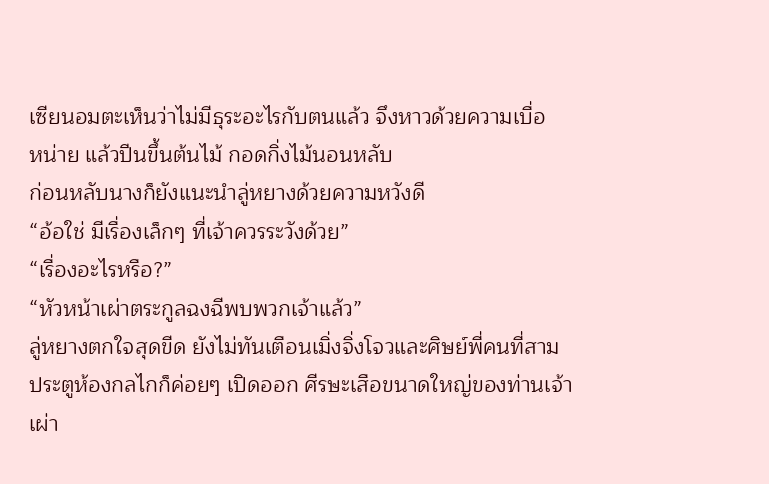เซียนอมตะเห็นว่าไม่มีธุระอะไรกับตนแล้ว จึงหาวด้วยความเบื่อ
หน่าย แล้วปีนขึ้นต้นไม้ กอดกิ่งไม้นอนหลับ
ก่อนหลับนางก็ยังแนะนำลู่หยางด้วยความหวังดี
“อ้อใช่ มีเรื่องเล็กๆ ที่เจ้าควรระวังด้วย”
“เรื่องอะไรหรือ?”
“หัวหน้าเผ่าตระกูลฉงฉีพบพวกเจ้าแล้ว”
ลู่หยางตกใจสุดขีด ยังไม่ทันเตือนเมิ่งจิ่งโจวและศิษย์พี่คนที่สาม
ประตูห้องกลไกก็ค่อยๆ เปิดออก ศีรษะเสือขนาดใหญ่ของท่านเจ้า
เผ่า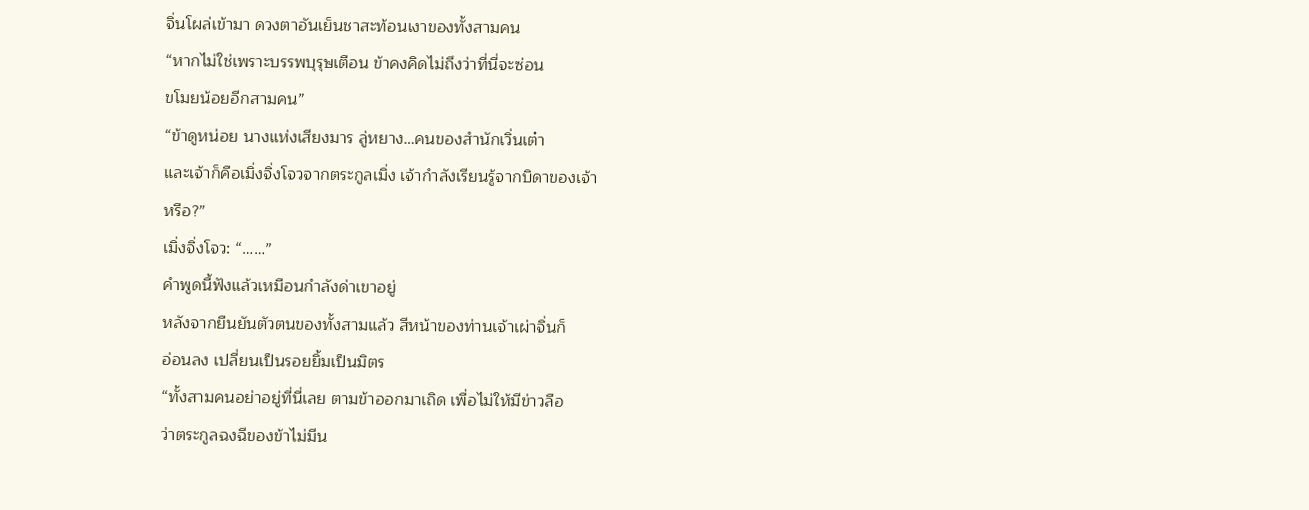จิ่นโผล่เข้ามา ดวงตาอันเย็นชาสะท้อนเงาของทั้งสามคน
“หากไม่ใช่เพราะบรรพบุรุษเตือน ข้าคงคิดไม่ถึงว่าที่นี่จะซ่อน
ขโมยน้อยอีกสามคน”
“ข้าดูหน่อย นางแห่งเสียงมาร ลู่หยาง…คนของสำนักเวิ่นเต๋า
และเจ้าก็คือเมิ่งจิ่งโจวจากตระกูลเมิ่ง เจ้ากำลังเรียนรู้จากบิดาของเจ้า
หรือ?”
เมิ่งจิ่งโจว: “……”
คำพูดนี้ฟังแล้วเหมือนกำลังด่าเขาอยู่
หลังจากยืนยันตัวตนของทั้งสามแล้ว สีหน้าของท่านเจ้าเผ่าจิ่นก็
อ่อนลง เปลี่ยนเป็นรอยยิ้มเป็นมิตร
“ทั้งสามคนอย่าอยู่ที่นี่เลย ตามข้าออกมาเถิด เพื่อไม่ให้มีข่าวลือ
ว่าตระกูลฉงฉีของข้าไม่มีน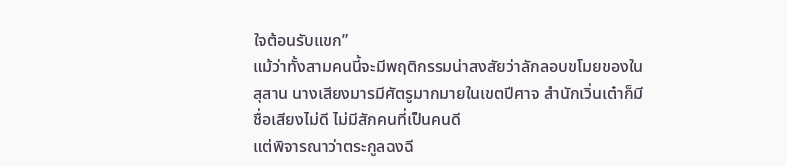ใจต้อนรับแขก”
แม้ว่าทั้งสามคนนี้จะมีพฤติกรรมน่าสงสัยว่าลักลอบขโมยของใน
สุสาน นางเสียงมารมีศัตรูมากมายในเขตปีศาจ สำนักเวิ่นเต๋าก็มี
ชื่อเสียงไม่ดี ไม่มีสักคนที่เป็นคนดี
แต่พิจารณาว่าตระกูลฉงฉี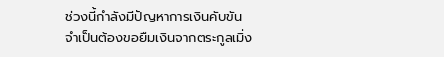ช่วงนี้กำลังมีปัญหาการเงินคับขัน
จำเป็นต้องขอยืมเงินจากตระกูลเมิ่ง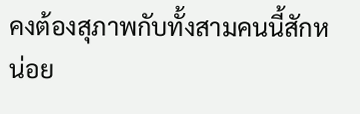คงต้องสุภาพกับทั้งสามคนนี้สักหน่อย